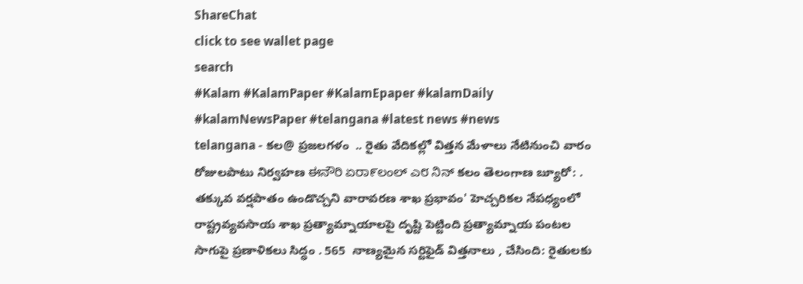ShareChat
click to see wallet page
search
#Kalam #KalamPaper #KalamEpaper #kalamDaily #kalamNewsPaper #telangana #latest news #news
telangana - కల@ ప్రజలగళం  .. రైతు వేదికల్లో విత్తన మేళాలు నేటినుంచి వారం రోజులపాటు నిర్వహణ ಈನೌರಿ ಏರಾ೯ಲಂಲ್ ಎ೮ ನಿನ್ కలం తెలంగాణ బ్యూరో: . తక్కువ వర్షపాతం ఉండొచ్చని వారావరణ శాఖ ప్రభావం' హెచ్చరికల నేపధ్యంలో రాష్ట్రవ్యవసాయ శాఖ ప్రత్యామ్నాయాలపై దృష్టి పెట్టింది ప్రత్యామ్నాయ పంటల సాగుపై ప్రణాళికలు సిద్ధం . 565  నాణ్యమైన సర్టిఫైడ్ విత్తనాలు , చేసింది: రైతులకు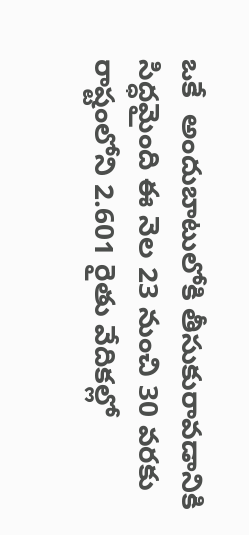ఒకే  అందుబాటులోకి తీసుకురావడానికి సిద్ధమైంది ఈ నెల 23 నుంచి 30 వరకు రాష్టంలోని 2.601 రైతు వేదికల్లో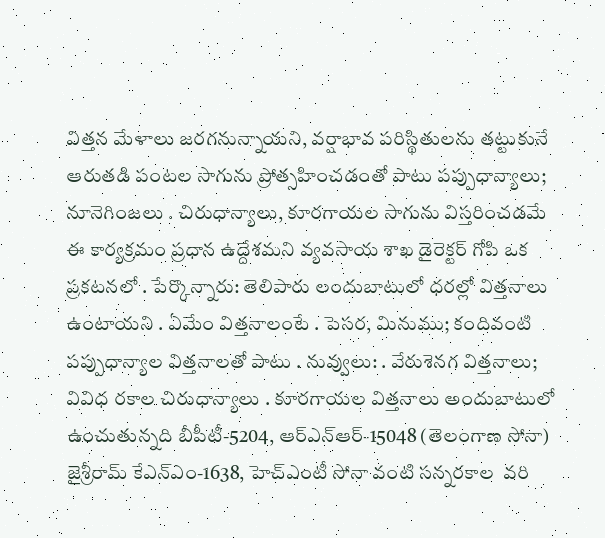విత్తన మేళాలు జరగనున్నాయని, వర్షాభావ పరిస్థితులను తట్టుకునే ఆరుతడి పంటల సాగును ప్రోత్సహించడంతో పాటు పప్పుధాన్యాలు; నూనెగింజలు . చిరుధాన్యాలు, కూరగాయల సాగును విస్తరించడమే ఈ కార్యక్రమం ప్రధాన ఉద్దేశమని వ్యవసాయ శాఖ డైరెక్టర్ గోపి ఒక ప్రకటనలో . పేర్కొన్నారు: తెలిపారు లందుబాటులో ధరల్లో విత్తనాలు ఉంటాయని . ఏమేం విత్తనాలంటే . పెసర, మినుము; కందివంటి పప్పుధాన్యాల విత్తనాలతో పాటు . నువ్వులు: . వేరుశెనగ విత్తనాలు; వివిధ రకాల చిరుధాన్యాలు . కూరగాయల విత్తనాలు అందుబాటులో ఉంచుతున్నది బీపీటీ-5204, ఆర్ఎన్ఆర్-15048 (తెలంగాణ సోనా)  జైశ్రీరామ్ కేఎన్ఎం-1638, హెచ్ఎంటీ సోనా వంటి సన్నరకాల  వరి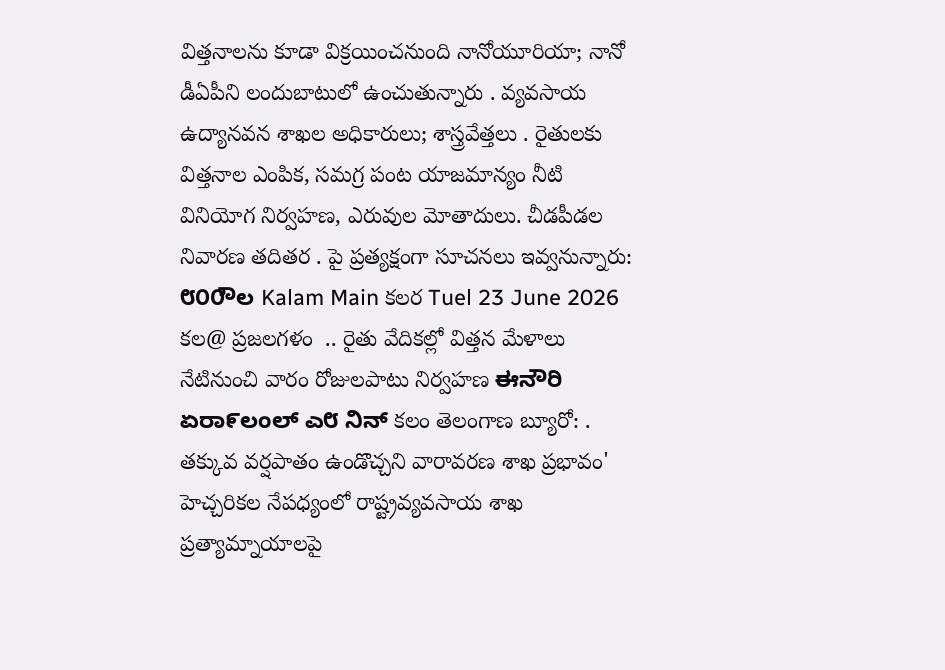విత్తనాలను కూడా విక్రయించనుంది నానోయూరియా; నానో డీఏపీని లందుబాటులో ఉంచుతున్నారు . వ్యవసాయ ఉద్యానవన శాఖల అధికారులు; శాస్త్రవేత్తలు . రైతులకు విత్తనాల ఎంపిక, సమగ్ర పంట యాజమాన్యం నీటి వినియోగ నిర్వహణ, ఎరువుల మోతాదులు. చీడపీడల నివారణ తదితర . పై ప్రత్యక్షంగా సూచనలు ఇవ్వనున్నారు: ೮೦೦ೌಲ Kalam Main కలర Tuel 23 June 2026 కల@ ప్రజలగళం  .. రైతు వేదికల్లో విత్తన మేళాలు నేటినుంచి వారం రోజులపాటు నిర్వహణ ಈನೌರಿ ಏರಾ೯ಲಂಲ್ ಎ೮ ನಿನ್ కలం తెలంగాణ బ్యూరో: . తక్కువ వర్షపాతం ఉండొచ్చని వారావరణ శాఖ ప్రభావం' హెచ్చరికల నేపధ్యంలో రాష్ట్రవ్యవసాయ శాఖ ప్రత్యామ్నాయాలపై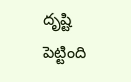దృష్టి పెట్టింది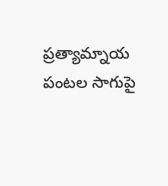ప్రత్యామ్నాయ పంటల సాగుపై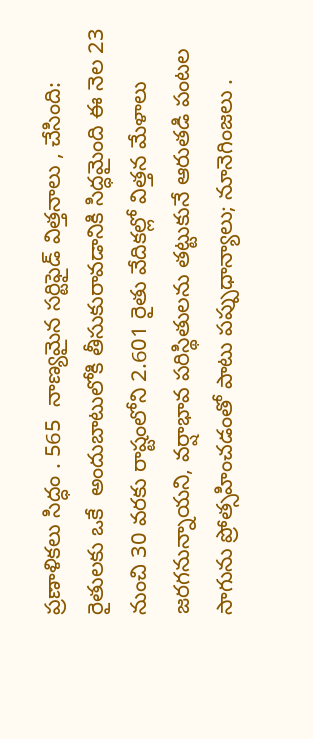ప్రణాళికలు సిద్ధం . 565  నాణ్యమైన సర్టిఫైడ్ విత్తనాలు , చేసింది: రైతులకు ఒకే  అందుబాటులోకి తీసుకురావడానికి సిద్ధమైంది ఈ నెల 23 నుంచి 30 వరకు రాష్టంలోని 2.601 రైతు వేదికల్లో విత్తన మేళాలు జరగనున్నాయని, వర్షాభావ పరిస్థితులను తట్టుకునే ఆరుతడి పంటల సాగును ప్రోత్సహించడంతో పాటు పప్పుధాన్యాలు; నూనెగింజలు .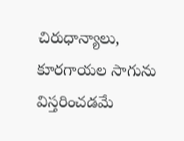చిరుధాన్యాలు, కూరగాయల సాగును విస్తరించడమే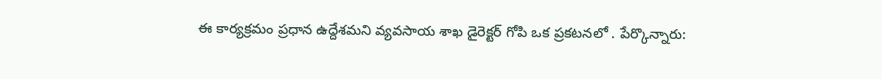ఈ కార్యక్రమం ప్రధాన ఉద్దేశమని వ్యవసాయ శాఖ డైరెక్టర్ గోపి ఒక ప్రకటనలో . పేర్కొన్నారు: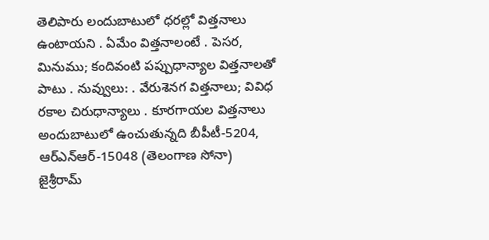తెలిపారు లందుబాటులో ధరల్లో విత్తనాలు ఉంటాయని . ఏమేం విత్తనాలంటే . పెసర, మినుము; కందివంటి పప్పుధాన్యాల విత్తనాలతో పాటు . నువ్వులు: . వేరుశెనగ విత్తనాలు; వివిధ రకాల చిరుధాన్యాలు . కూరగాయల విత్తనాలు అందుబాటులో ఉంచుతున్నది బీపీటీ-5204, ఆర్ఎన్ఆర్-15048 (తెలంగాణ సోనా)  జైశ్రీరామ్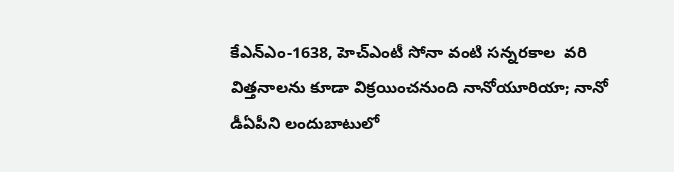కేఎన్ఎం-1638, హెచ్ఎంటీ సోనా వంటి సన్నరకాల  వరి విత్తనాలను కూడా విక్రయించనుంది నానోయూరియా; నానో డీఏపీని లందుబాటులో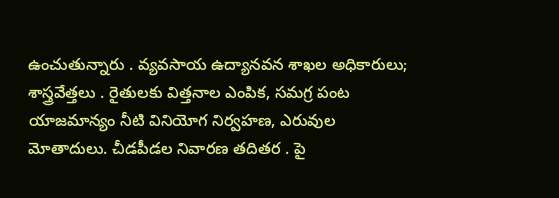ఉంచుతున్నారు . వ్యవసాయ ఉద్యానవన శాఖల అధికారులు; శాస్త్రవేత్తలు . రైతులకు విత్తనాల ఎంపిక, సమగ్ర పంట యాజమాన్యం నీటి వినియోగ నిర్వహణ, ఎరువుల మోతాదులు. చీడపీడల నివారణ తదితర . పై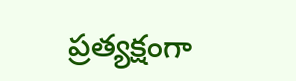ప్రత్యక్షంగా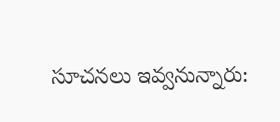సూచనలు ఇవ్వనున్నారు: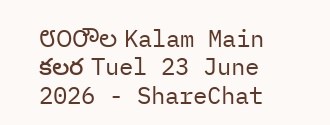೮೦೦ೌಲ Kalam Main కలర Tuel 23 June 2026 - ShareChat